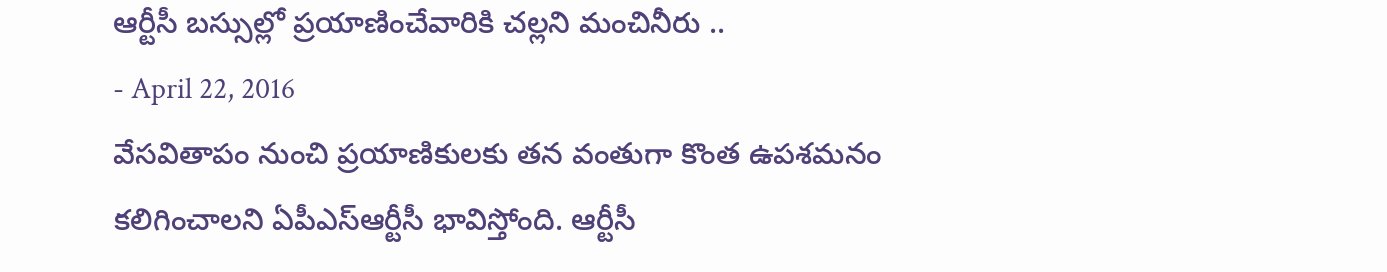ఆర్టీసీ బస్సుల్లో ప్రయాణించేవారికి చల్లని మంచినీరు ..
- April 22, 2016
వేసవితాపం నుంచి ప్రయాణికులకు తన వంతుగా కొంత ఉపశమనం కలిగించాలని ఏపీఎస్ఆర్టీసీ భావిస్తోంది. ఆర్టీసీ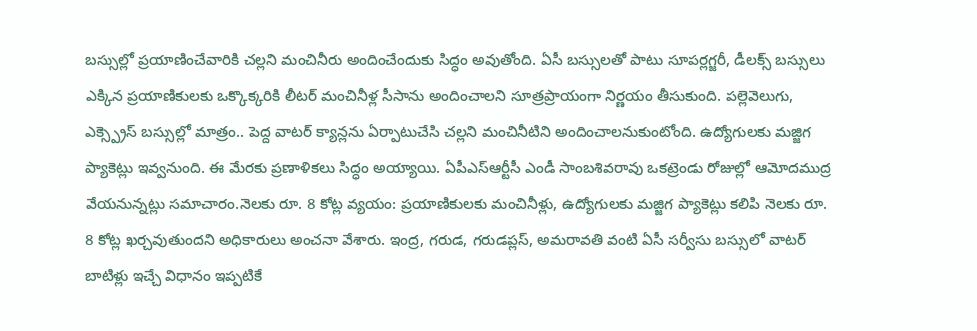బస్సుల్లో ప్రయాణించేవారికి చల్లని మంచినీరు అందించేందుకు సిద్ధం అవుతోంది. ఏసీ బస్సులతో పాటు సూపర్లగ్జరీ, డీలక్స్ బస్సులు ఎక్కిన ప్రయాణికులకు ఒక్కొక్కరికి లీటర్ మంచినీళ్ల సీసాను అందించాలని సూత్రప్రాయంగా నిర్ణయం తీసుకుంది. పల్లెవెలుగు, ఎక్స్ప్రెస్ బస్సుల్లో మాత్రం.. పెద్ద వాటర్ క్యాన్లను ఏర్పాటుచేసి చల్లని మంచినీటిని అందించాలనుకుంటోంది. ఉద్యోగులకు మజ్జిగ ప్యాకెట్లు ఇవ్వనుంది. ఈ మేరకు ప్రణాళికలు సిద్ధం అయ్యాయి. ఏపీఎస్ఆర్టీసీ ఎండీ సాంబశివరావు ఒకట్రెండు రోజుల్లో ఆమోదముద్ర వేయనున్నట్లు సమాచారం.నెలకు రూ. 8 కోట్ల వ్యయం: ప్రయాణికులకు మంచినీళ్లు, ఉద్యోగులకు మజ్జిగ ప్యాకెట్లు కలిపి నెలకు రూ. 8 కోట్ల ఖర్చవుతుందని అధికారులు అంచనా వేశారు. ఇంద్ర, గరుడ, గరుడప్లస్, అమరావతి వంటి ఏసీ సర్వీసు బస్సులో వాటర్ బాటిళ్లు ఇచ్చే విధానం ఇప్పటికే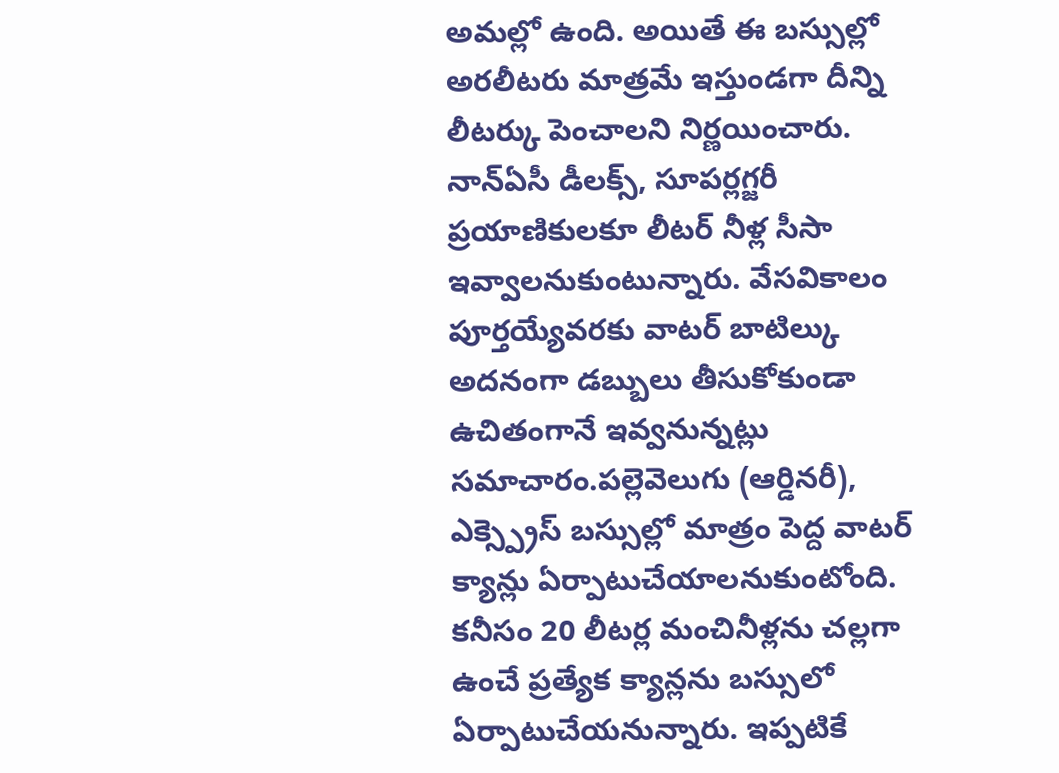అమల్లో ఉంది. అయితే ఈ బస్సుల్లో అరలీటరు మాత్రమే ఇస్తుండగా దీన్ని లీటర్కు పెంచాలని నిర్ణయించారు. నాన్ఏసీ డీలక్స్, సూపర్లగ్జరీ ప్రయాణికులకూ లీటర్ నీళ్ల సీసా ఇవ్వాలనుకుంటున్నారు. వేసవికాలం పూర్తయ్యేవరకు వాటర్ బాటిల్కు అదనంగా డబ్బులు తీసుకోకుండా ఉచితంగానే ఇవ్వనున్నట్లు సమాచారం.పల్లెవెలుగు (ఆర్డినరీ), ఎక్స్ప్రెస్ బస్సుల్లో మాత్రం పెద్ద వాటర్ క్యాన్లు ఏర్పాటుచేయాలనుకుంటోంది. కనీసం 20 లీటర్ల మంచినీళ్లను చల్లగా ఉంచే ప్రత్యేక క్యాన్లను బస్సులో ఏర్పాటుచేయనున్నారు. ఇప్పటికే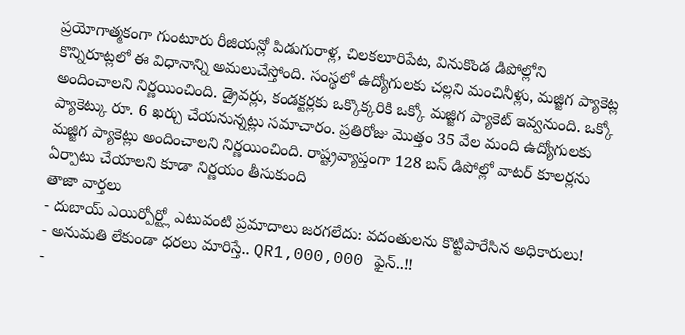ప్రయోగాత్మకంగా గుంటూరు రీజియన్లో పిడుగురాళ్ల, చిలకలూరిపేట, వినుకొండ డిపోల్లోని కొన్నిరూట్లలో ఈ విధానాన్ని అమలుచేస్తోంది. సంస్థలో ఉద్యోగులకు చల్లని మంచినీళ్లు, మజ్జిగ ప్యాకెట్ల అందించాలని నిర్ణయించింది. డ్రైవర్లు, కండక్టర్లకు ఒక్కొక్కరికి ఒక్కో మజ్జిగ ప్యాకెట్ ఇవ్వనుంది. ఒక్కో ప్యాకెట్కు రూ. 6 ఖర్చు చేయనున్నట్లు సమాచారం. ప్రతిరోజు మొత్తం 35 వేల మంది ఉద్యోగులకు మజ్జిగ ప్యాకెట్లు అందించాలని నిర్ణయించింది. రాష్ట్రవ్యాప్తంగా 128 బస్ డిపోల్లో వాటర్ కూలర్లను ఏర్పాటు చేయాలని కూడా నిర్ణయం తీసుకుంది
తాజా వార్తలు
- దుబాయ్ ఎయిర్పోర్ట్లో ఎటువంటి ప్రమాదాలు జరగలేదు: వదంతులను కొట్టిపారేసిన అధికారులు!
- అనుమతి లేకుండా ధరలు మారిస్తే.. QR1,000,000 ఫైన్..!!
-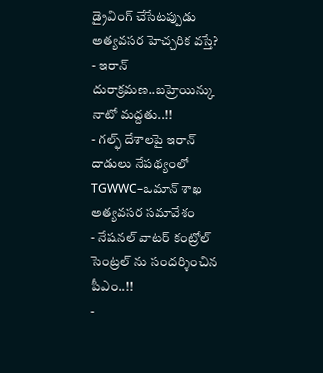డ్రైవింగ్ చేసేటప్పుడు అత్యవసర హెచ్చరిక వస్తే?
- ఇరాన్ దురాక్రమణ..బహ్రెయిన్కు నాటో మద్దతు..!!
- గల్ఫ్ దేశాలపై ఇరాన్ దాడులు నేపథ్యంలో TGWWC–ఒమాన్ శాఖ అత్యవసర సమావేశం
- నేషనల్ వాటర్ కంట్రోల్ సెంట్రల్ ను సందర్శించిన పీఎం..!!
-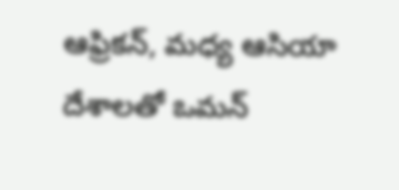ఆఫ్రికన్, మధ్య ఆసియా దేశాలతో ఒమన్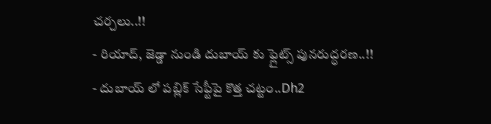చర్చలు..!!
- రియాద్, జెడ్డా నుండి దుబాయ్ కు ఫ్లైట్స్ పునరుద్ధరణ..!!
- దుబాయ్ లో పబ్లిక్ సేఫ్టీపై కొత్త చట్టం..Dh2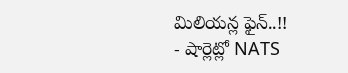మిలియన్ల ఫైన్..!!
- షార్లెట్లో NATS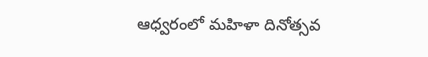ఆధ్వరంలో మహిళా దినోత్సవ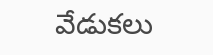వేడుకలు